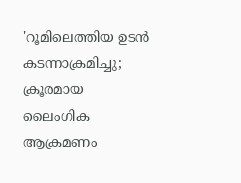'റൂമിലെത്തിയ ഉടൻ കടന്നാക്രമിച്ചു; ക്രൂരമായ ലൈംഗിക ആക്രമണം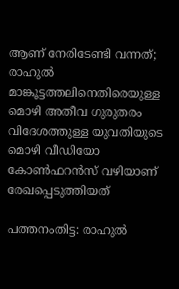ആണ് നേരിടേണ്ടി വന്നത്; രാഹുൽ മാങ്കൂട്ടത്തലിനെതിരെയുള്ള മൊഴി അതീവ ഗുരുതരം
വിദേശത്തുള്ള യുവതിയുടെ മൊഴി വീഡിയോ കോൺഫറൻസ് വഴിയാണ് രേഖപ്പെടുത്തിയത്

പത്തനംതിട്ട: രാഹുൽ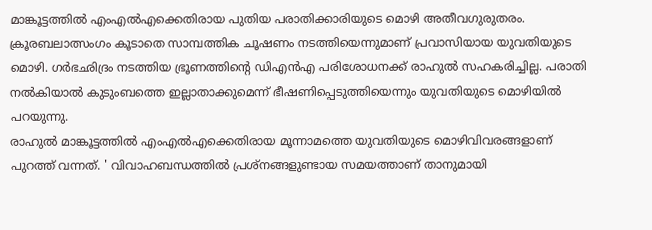മാങ്കൂട്ടത്തിൽ എംഎൽഎക്കെതിരായ പുതിയ പരാതിക്കാരിയുടെ മൊഴി അതീവഗുരുതരം. ക്രൂരബലാത്സംഗം കൂടാതെ സാമ്പത്തിക ചൂഷണം നടത്തിയെന്നുമാണ് പ്രവാസിയായ യുവതിയുടെ മൊഴി. ഗർഭഛിദ്രം നടത്തിയ ഭ്രൂണത്തിന്റെ ഡിഎൻഎ പരിശോധനക്ക് രാഹുൽ സഹകരിച്ചില്ല. പരാതി നൽകിയാൽ കുടുംബത്തെ ഇല്ലാതാക്കുമെന്ന് ഭീഷണിപ്പെടുത്തിയെന്നും യുവതിയുടെ മൊഴിയിൽ പറയുന്നു.
രാഹുൽ മാങ്കൂട്ടത്തിൽ എംഎൽഎക്കെതിരായ മൂന്നാമത്തെ യുവതിയുടെ മൊഴിവിവരങ്ങളാണ് പുറത്ത് വന്നത്. ' വിവാഹബന്ധത്തിൽ പ്രശ്നങ്ങളുണ്ടായ സമയത്താണ് താനുമായി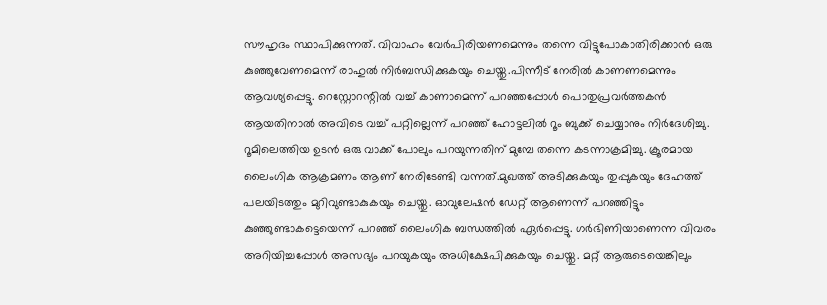സൗഹൃദം സ്ഥാപിക്കുന്നത്. വിവാഹം വേർപിരിയണമെന്നും തന്നെ വിട്ടുപോകാതിരിക്കാൻ ഒരു കുഞ്ഞുവേണമെന്ന് രാഹുൽ നിർബന്ധിക്കുകയും ചെയ്തു.പിന്നീട് നേരിൽ കാണണമെന്നും ആവശ്യപ്പെട്ടു. റെസ്റ്റോറന്റിൽ വച്ച് കാണാമെന്ന് പറഞ്ഞപ്പോൾ പൊതുപ്രവർത്തകൻ ആയതിനാൽ അവിടെ വച്ച് പറ്റില്ലെന്ന് പറഞ്ഞ് ഹോട്ടലിൽ റൂം ബുക്ക് ചെയ്യാനും നിർദേശിച്ചു.
റൂമിലെത്തിയ ഉടൻ ഒരു വാക്ക് പോലും പറയുന്നതിന് മുമ്പേ തന്നെ കടന്നാക്രമിച്ചു. ക്രൂരമായ ലൈംഗിക ആക്രമണം ആണ് നേരിടേണ്ടി വന്നത്.മുഖത്ത് അടിക്കുകയും തുപ്പുകയും ദേഹത്ത് പലയിടത്തും മുറിവുണ്ടാകുകയും ചെയ്തു. ഓവുലേഷൻ ഡേറ്റ് ആണെന്ന് പറഞ്ഞിട്ടും കുഞ്ഞുണ്ടാകട്ടെയെന്ന് പറഞ്ഞ് ലൈംഗിക ബന്ധത്തിൽ ഏർപ്പെട്ടു. ഗർഭിണിയാണെന്ന വിവരം അറിയിച്ചപ്പോൾ അസഭ്യം പറയുകയും അധിക്ഷേപിക്കുകയും ചെയ്തു. മറ്റ് ആരുടെയെങ്കിലും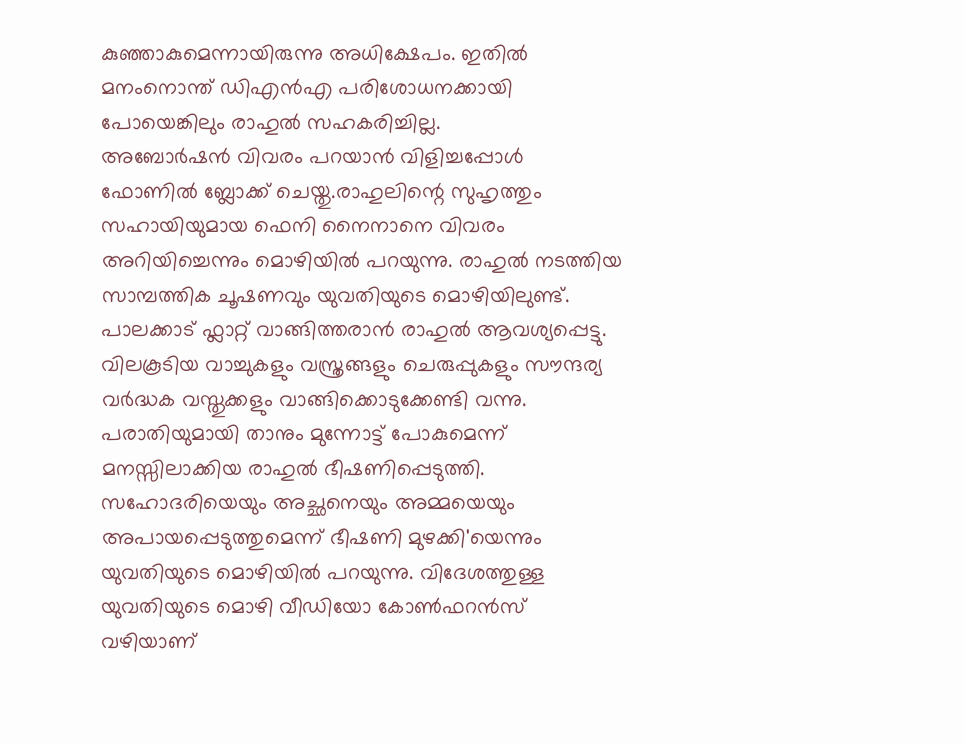കുഞ്ഞാകുമെന്നായിരുന്നു അധിക്ഷേപം. ഇതിൽ മനംനൊന്ത് ഡിഎൻഎ പരിശോധനക്കായി പോയെങ്കിലും രാഹുൽ സഹകരിച്ചില്ല.
അബോർഷൻ വിവരം പറയാൻ വിളിച്ചപ്പോൾ ഫോണിൽ ബ്ലോക്ക് ചെയ്തു.രാഹുലിന്റെ സുഹൃത്തും സഹായിയുമായ ഫെനി നൈനാനെ വിവരം അറിയിച്ചെന്നും മൊഴിയിൽ പറയുന്നു. രാഹുൽ നടത്തിയ സാമ്പത്തിക ചൂഷണവും യുവതിയുടെ മൊഴിയിലുണ്ട്. പാലക്കാട് ഫ്ലാറ്റ് വാങ്ങിത്തരാൻ രാഹുൽ ആവശ്യപ്പെട്ടു. വിലകൂടിയ വാച്ചുകളും വസ്ത്രങ്ങളും ചെരുപ്പുകളും സൗന്ദര്യ വർദ്ധക വസ്തുക്കളും വാങ്ങിക്കൊടുക്കേണ്ടി വന്നു. പരാതിയുമായി താനും മുന്നോട്ട് പോകുമെന്ന് മനസ്സിലാക്കിയ രാഹുൽ ഭീഷണിപ്പെടുത്തി. സഹോദരിയെയും അച്ഛനെയും അമ്മയെയും അപായപ്പെടുത്തുമെന്ന് ഭീഷണി മുഴക്കി'യെന്നും യുവതിയുടെ മൊഴിയിൽ പറയുന്നു. വിദേശത്തുള്ള യുവതിയുടെ മൊഴി വീഡിയോ കോൺഫറൻസ് വഴിയാണ്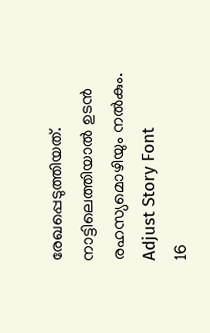രേഖപ്പെടുത്തിയത്. നാട്ടിലെത്തിയാൽ ഉടൻ രഹസ്യമൊഴിയും നൽകും.
Adjust Story Font
16